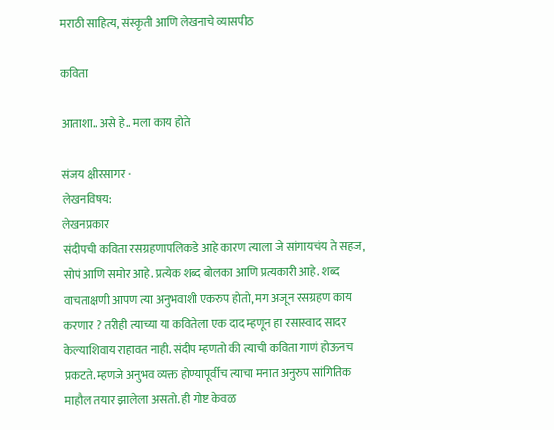मराठी साहित्य, संस्कृती आणि लेखनाचे व्यासपीठ

कविता

आताशा.. असे हे.. मला काय होते

संजय क्षीरसागर ·
लेखनविषय:
लेखनप्रकार
संदीपची कविता रसग्रहणापलिकडे आहे कारण त्याला जे सांगायचंय ते सहज, सोपं आणि समोर आहे. प्रत्येक शब्द बोलका आणि प्रत्यकारी आहे. शब्द वाचताक्षणी आपण त्या अनुभवाशी एकरुप होतो, मग अजून रसग्रहण काय करणार ? तरीही त्याच्या या कवितेला एक दाद म्हणून हा रसास्वाद सादर केल्याशिवाय राहावत नाही. संदीप म्हणतो की त्याची कविता गाणं होऊनच प्रकटते. म्हणजे अनुभव व्यक्त होण्यापूर्वीच त्याचा मनात अनुरुप सांगितिक माहौल तयार झालेला असतो. ही गोष्ट केवळ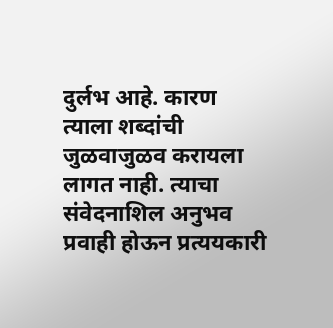दुर्लभ आहे. कारण त्याला शब्दांची जुळवाजुळव करायला लागत नाही. त्याचा संवेदनाशिल अनुभव प्रवाही होऊन प्रत्ययकारी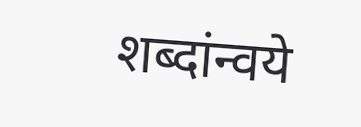शब्दांन्वये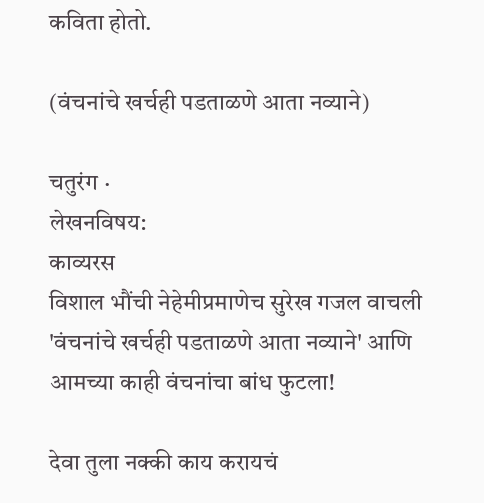कविता होतो.

(वंचनांचे खर्चही पडताळणे आता नव्याने)

चतुरंग ·
लेखनविषय:
काव्यरस
विशाल भौंची नेहेमीप्रमाणेच सुरेख गजल वाचली 'वंचनांचे खर्चही पडताळणे आता नव्याने' आणि आमच्या काही वंचनांचा बांध फुटला!

देवा तुला नक्की काय करायचं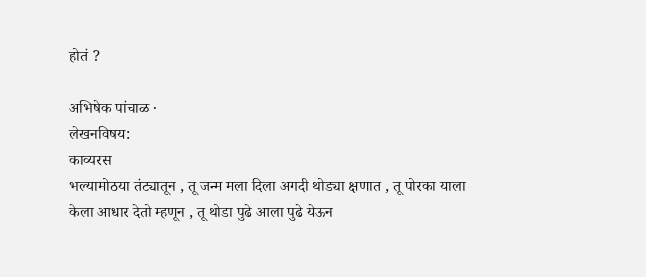होतं ?

अभिषेक पांचाळ ·
लेखनविषय:
काव्यरस
भल्यामोठया तंट्यातून , तू जन्म मला दिला अगदी थोड्या क्षणात , तू पोरका याला केला आधार देतो म्हणून , तू थोडा पुढे आला पुढे येऊन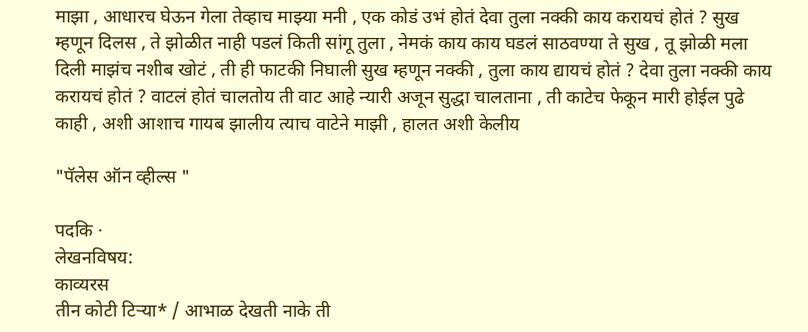माझा , आधारच घेऊन गेला तेव्हाच माझ्या मनी , एक कोडं उभं होतं देवा तुला नक्की काय करायचं होतं ? सुख म्हणून दिलस , ते झोळीत नाही पडलं किती सांगू तुला , नेमकं काय काय घडलं साठवण्या ते सुख , तू झोळी मला दिली माझंच नशीब खोटं , ती ही फाटकी निघाली सुख म्हणून नक्की , तुला काय द्यायचं होतं ? देवा तुला नक्की काय करायचं होतं ? वाटलं होतं चालतोय ती वाट आहे न्यारी अजून सुद्धा चालताना , ती काटेच फेकून मारी होईल पुढे काही , अशी आशाच गायब झालीय त्याच वाटेने माझी , हालत अशी केलीय

"पॅलेस ऑन व्हील्स "

पदकि ·
लेखनविषय:
काव्यरस
तीन कोटी टिऱ्या* / आभाळ देखती नाके ती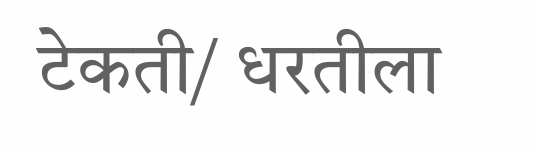टेकती/ धरतीला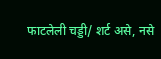फाटलेली चड्डी/ शर्ट असे, नसे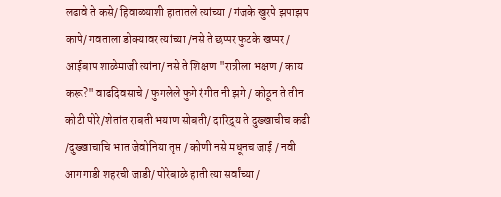लढावे ते कसे/ हिवाळ्याशी हातातले त्यांच्या / गंजके खुरपे झपाझप कापे/ गवताला डोक्यावर त्यांच्या /नसे ते छप्पर फुटके खप्पर / आईबाप शाळेमाजी त्यांना/ नसे ते शिक्षण "रात्रीला भक्षण / काय करू?" वाढदिवसाचे / फुगलेले फुगे रंगीत नी झगे / कोठून ते तीन कोटी पोरे/शेतांत राबती भयाण सोबती/ दारिद्र्य ते दुख्खाचीच कढी /दुख्खाचाचि भात जेवोनिया तृप्त / कोणी नसे मधूनच जाई / नवी आगगाडी शहरची जाडी/ पोरेबाळे हाती त्या सर्वांच्या /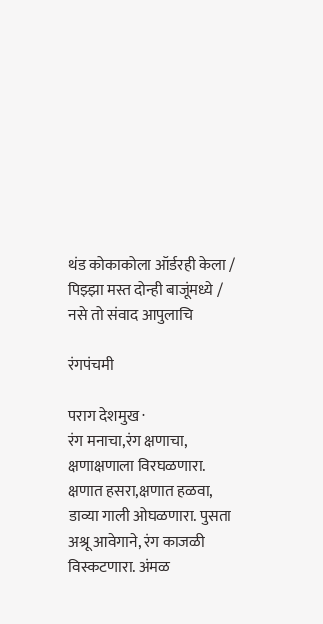थंड कोकाकोला ऑर्डरही केला / पिझ्झा मस्त दोन्ही बाजूंमध्ये / नसे तो संवाद आपुलाचि

रंगपंचमी

पराग देशमुख ·
रंग मनाचा,रंग क्षणाचा, क्षणाक्षणाला विरघळणारा. क्षणात हसरा,क्षणात हळवा, डाव्या गाली ओघळणारा. पुसता अश्रू आवेगाने, रंग काजळी विस्कटणारा. अंमळ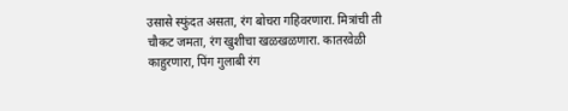उसासे स्फुंदत असता, रंग बोचरा गहिवरणारा. मित्रांची ती चौकट जमता, रंग खुशीचा खळखळणारा. कातरवेळी काहुरणारा, पिंग गुलाबी रंग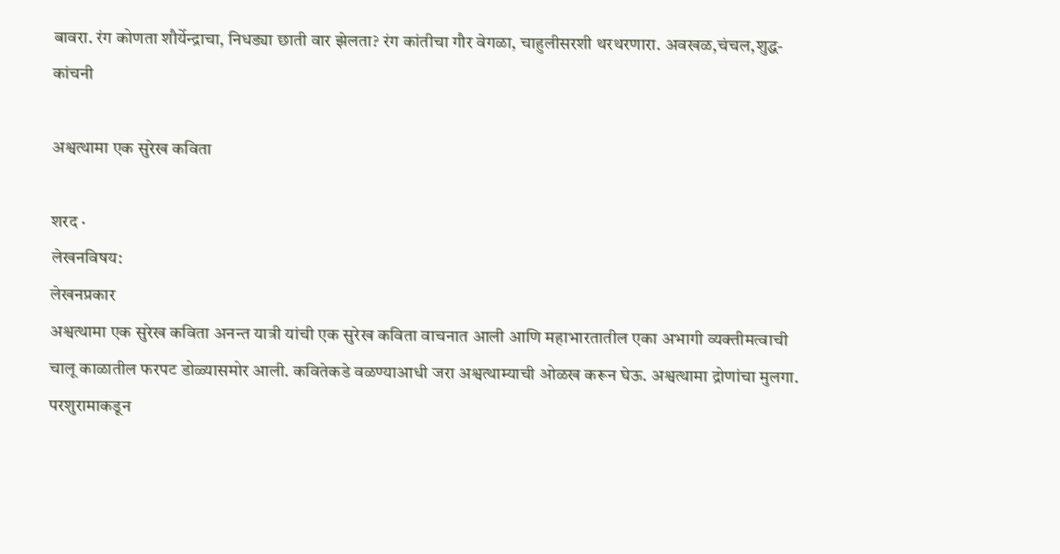बावरा. रंग कोणता शौर्येन्द्राचा, निधड्या छाती वार झेलता? रंग कांतीचा गौर वेगळा, चाहुलीसरशी थरथरणारा. अवखळ,चंचल,शुद्ध-कांचनी

अश्वत्थामा एक सुरेख कविता

शरद ·
लेखनविषय:
लेखनप्रकार
अश्वत्थामा एक सुरेख कविता अनन्त यात्री यांची एक सुरेख कविता वाचनात आली आणि महाभारतातील एका अभागी व्यक्तीमत्वाची चालू काळातील फरपट डोळ्यासमोर आली. कवितेकडे वळण्याआधी जरा अश्वत्थाम्याची ओळख करून घेऊ. अश्वत्थामा द्रोणांचा मुलगा. परशुरामाकडून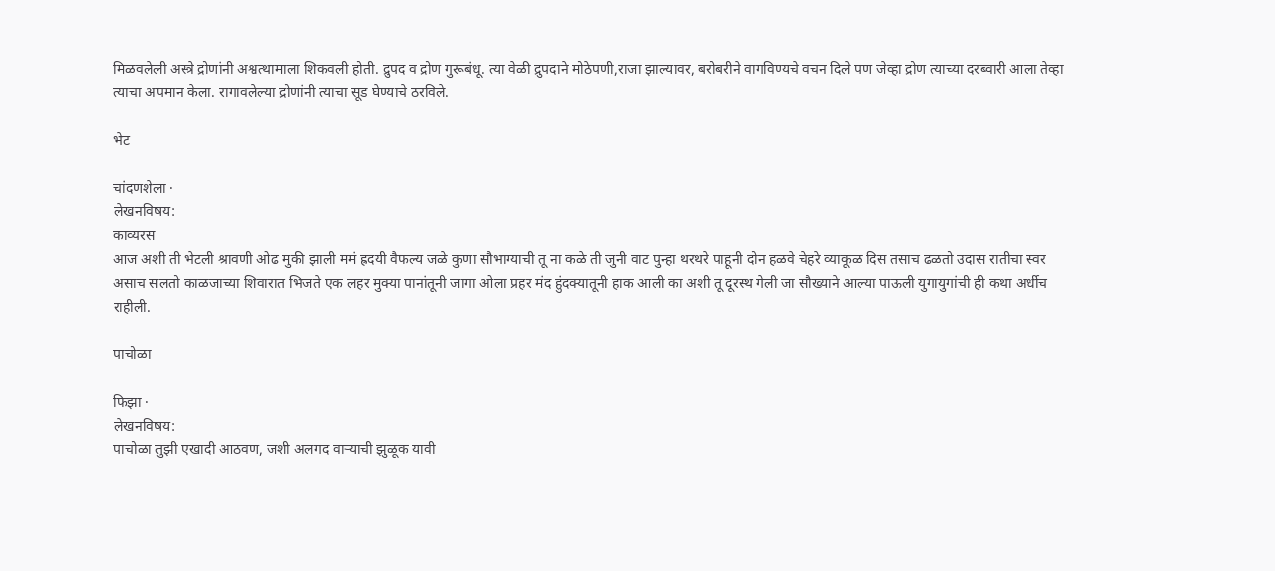मिळवलेली अस्त्रे द्रोणांनी अश्वत्थामाला शिकवली होती. द्रुपद व द्रोण गुरूबंधू. त्या वेळी द्रुपदाने मोठेपणी,राजा झाल्यावर, बरोबरीने वागविण्यचे वचन दिले पण जेव्हा द्रोण त्याच्या दरब्वारी आला तेव्हा त्याचा अपमान केला. रागावलेल्या द्रोणांनी त्याचा सूड घेण्याचे ठरविले.

भेट

चांदणशेला ·
लेखनविषय:
काव्यरस
आज अशी ती भेटली श्रावणी ओढ मुकी झाली ममं ह्रदयी वैफल्य जळे कुणा सौभाग्याची तू ना कळे ती जुनी वाट पुन्हा थरथरे पाहूनी दोन हळवे चेहरे व्याकूळ दिस तसाच ढळतो उदास रातीचा स्वर असाच सलतो काळजाच्या शिवारात भिजते एक लहर मुक्या पानांतूनी जागा ओला प्रहर मंद हुंदक्यातूनी हाक आली का अशी तू दूरस्थ गेली जा सौख्याने आल्या पाऊली युगायुगांची ही कथा अर्धीच राहीली.

पाचोळा

फिझा ·
लेखनविषय:
पाचोळा तुझी एखादी आठवण, जशी अलगद वाऱ्याची झुळूक यावी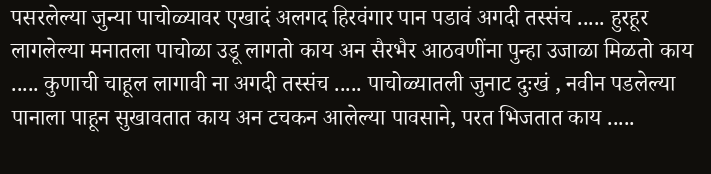पसरलेल्या जुन्या पाचोळ्यावर एखादं अलगद हिरवंगार पान पडावं अगदी तस्संच ..... हुरहूर लागलेल्या मनातला पाचोळा उडू लागतो काय अन सैरभैर आठवणींना पुन्हा उजाळा मिळतो काय ..... कुणाची चाहूल लागावी ना अगदी तस्संच ..... पाचोळ्यातली जुनाट दुःखं , नवीन पडलेल्या पानाला पाहून सुखावतात काय अन टचकन आलेल्या पावसाने, परत भिजतात काय .....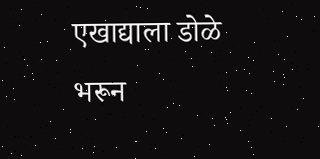एखाद्याला डोळे भरून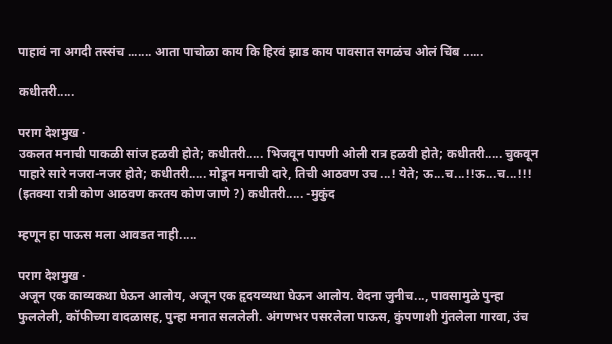पाहावं ना अगदी तस्संच ....... आता पाचोळा काय कि हिरवं झाड काय पावसात सगळंच ओलं चिंब ......

कधीतरी.....

पराग देशमुख ·
उकलत मनाची पाकळी सांज हळवी होते; कधीतरी..... भिजवून पापणी ओली रात्र हळवी होते; कधीतरी..... चुकवून पाहारे सारे नजरा-नजर होते; कधीतरी..... मोडून मनाची दारे, तिची आठवण उच ...! येते; ऊ...च...!!ऊ...च...!!! (इतक्या रात्री कोण आठवण करतय कोण जाणे ?) कधीतरी..... -मुकुंद

म्हणून हा पाऊस मला आवडत नाही.....

पराग देशमुख ·
अजून एक काव्यकथा घेऊन आलोय, अजून एक हृदयव्यथा घेऊन आलोय. वेदना जुनीच..., पावसामुळे पुन्हा फुललेली, कॉफीच्या वादळासह, पुन्हा मनात सललेली. अंगणभर पसरलेला पाऊस, कुंपणाशी गुंतलेला गारवा, उंच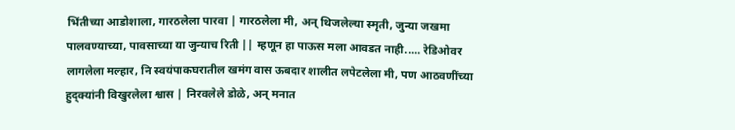भिंतीच्या आडोशाला, गारठलेला पारवा | गारठलेला मी, अन् थिजलेल्या स्मृती, जुन्या जखमा पालवण्याच्या, पावसाच्या या जुन्याच रिती || म्हणून हा पाऊस मला आवडत नाही..... रेडिओवर लागलेला मल्हार, नि स्वयंपाकघरातील खमंग वास ऊबदार शालीत लपेटलेला मी, पण आठवणींच्या हुद्क्यांनी विखुरलेला श्वास | निरवलेले डोळे, अन् मनात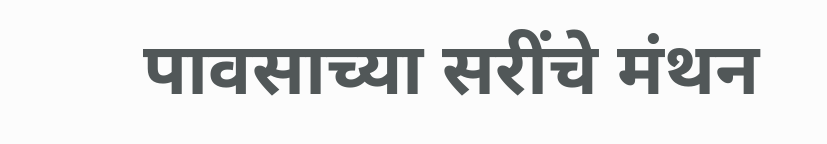पावसाच्या सरींचे मंथन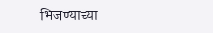भिजण्याच्या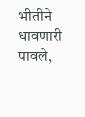भीतीने धावणारी पावले,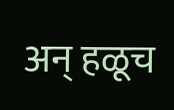अन् हळूच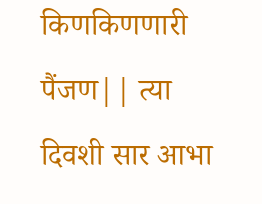किणकिणणारी पैंजण|| त्या दिवशी सार आभा